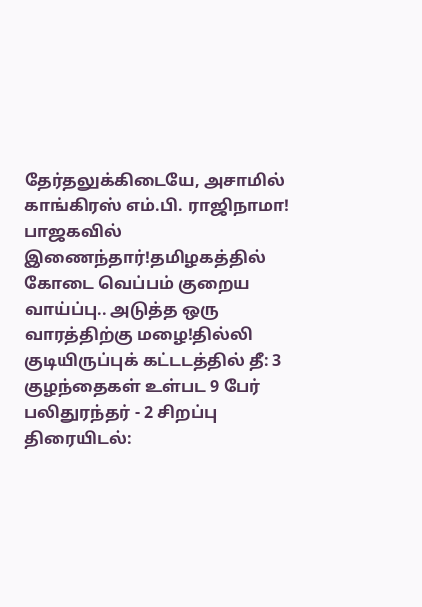தேர்தலுக்கிடையே, அசாமில் காங்கிரஸ் எம்.பி. ராஜிநாமா! பாஜகவில் இணைந்தார்!தமிழகத்தில் கோடை வெப்பம் குறைய வாய்ப்பு.. அடுத்த ஒரு வாரத்திற்கு மழை!தில்லி குடியிருப்புக் கட்டடத்தில் தீ: 3 குழந்தைகள் உள்பட 9 பேர் பலிதுரந்தர் - 2 சிறப்பு திரையிடல்: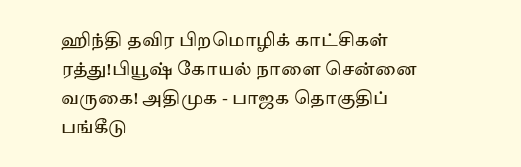ஹிந்தி தவிர பிறமொழிக் காட்சிகள் ரத்து!பியூஷ் கோயல் நாளை சென்னை வருகை! அதிமுக - பாஜக தொகுதிப் பங்கீடு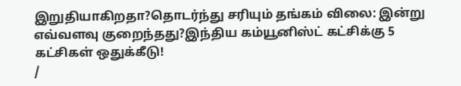இறுதியாகிறதா?தொடர்ந்து சரியும் தங்கம் விலை: இன்று எவ்வளவு குறைந்தது?இந்திய கம்யூனிஸ்ட் கட்சிக்கு 5 கட்சிகள் ஒதுக்கீடு!
/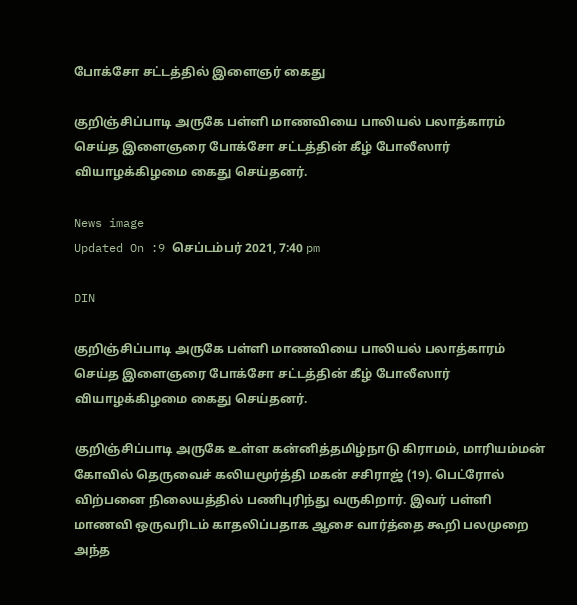போக்சோ சட்டத்தில் இளைஞர் கைது

குறிஞ்சிப்பாடி அருகே பள்ளி மாணவியை பாலியல் பலாத்காரம் செய்த இளைஞரை போக்சோ சட்டத்தின் கீழ் போலீஸார் வியாழக்கிழமை கைது செய்தனர்.

News image
Updated On :9 செப்டம்பர் 2021, 7:40 pm

DIN

குறிஞ்சிப்பாடி அருகே பள்ளி மாணவியை பாலியல் பலாத்காரம் செய்த இளைஞரை போக்சோ சட்டத்தின் கீழ் போலீஸார் வியாழக்கிழமை கைது செய்தனர்.

குறிஞ்சிப்பாடி அருகே உள்ள கன்னித்தமிழ்நாடு கிராமம், மாரியம்மன் கோவில் தெருவைச் கலியமூர்த்தி மகன் சசிராஜ் (19). பெட்ரோல் விற்பனை நிலையத்தில் பணிபுரிந்து வருகிறார். இவர் பள்ளி மாணவி ஒருவரிடம் காதலிப்பதாக ஆசை வார்த்தை கூறி பலமுறை அந்த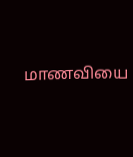மாணவியை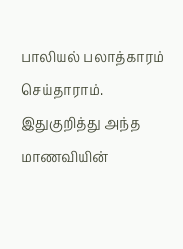பாலியல் பலாத்காரம் செய்தாராம். இதுகுறித்து அந்த மாணவியின்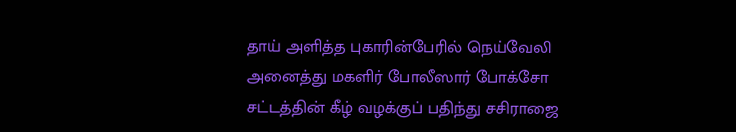தாய் அளித்த புகாரின்பேரில் நெய்வேலி அனைத்து மகளிர் போலீஸார் போக்சோ சட்டத்தின் கீழ் வழக்குப் பதிந்து சசிராஜை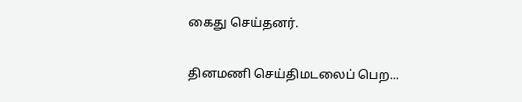கைது செய்தனர்.

தினமணி செய்திமடலைப் பெற...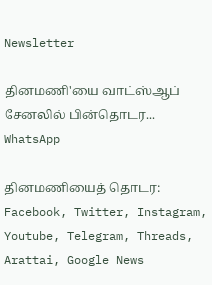Newsletter

தினமணி'யை வாட்ஸ்ஆப் சேனலில் பின்தொடர... WhatsApp

தினமணியைத் தொடர: Facebook, Twitter, Instagram, Youtube, Telegram, Threads, Arattai, Google News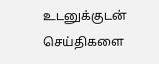உடனுக்குடன் செய்திகளை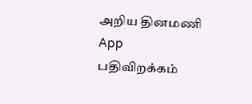அறிய தினமணி App பதிவிறக்கம்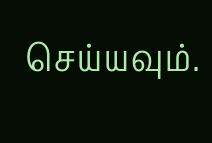செய்யவும்.